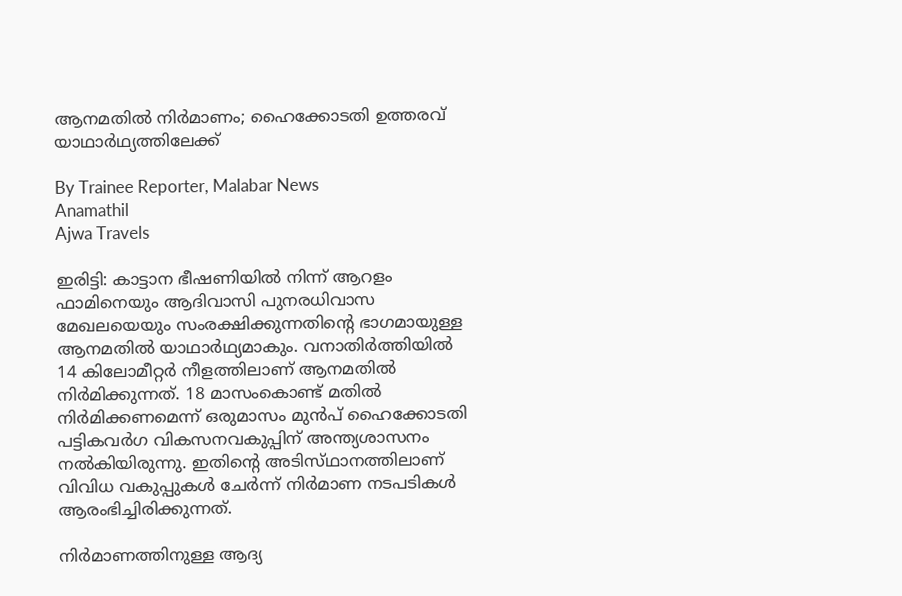ആനമതിൽ നിർമാണം; ഹൈക്കോടതി ഉത്തരവ് യാഥാർഥ്യത്തിലേക്ക്

By Trainee Reporter, Malabar News
Anamathil
Ajwa Travels

ഇരിട്ടി: കാട്ടാന ഭീഷണിയിൽ നിന്ന് ആറളം ഫാമിനെയും ആദിവാസി പുനരധിവാസ മേഖലയെയും സംരക്ഷിക്കുന്നതിന്റെ ഭാഗമായുള്ള ആനമതിൽ യാഥാർഥ്യമാകും. വനാതിർത്തിയിൽ 14 കിലോമീറ്റർ നീളത്തിലാണ് ആനമതിൽ നിർമിക്കുന്നത്. 18 മാസംകൊണ്ട് മതിൽ നിർമിക്കണമെന്ന് ഒരുമാസം മുൻപ് ഹൈക്കോടതി പട്ടികവർഗ വികസനവകുപ്പിന് അന്ത്യശാസനം നൽകിയിരുന്നു. ഇതിന്റെ അടിസ്‌ഥാനത്തിലാണ്‌ വിവിധ വകുപ്പുകൾ ചേർന്ന് നിർമാണ നടപടികൾ ആരംഭിച്ചിരിക്കുന്നത്.

നിർമാണത്തിനുള്ള ആദ്യ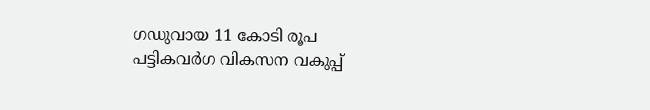ഗഡുവായ 11 കോടി രൂപ പട്ടികവർഗ വികസന വകുപ്പ്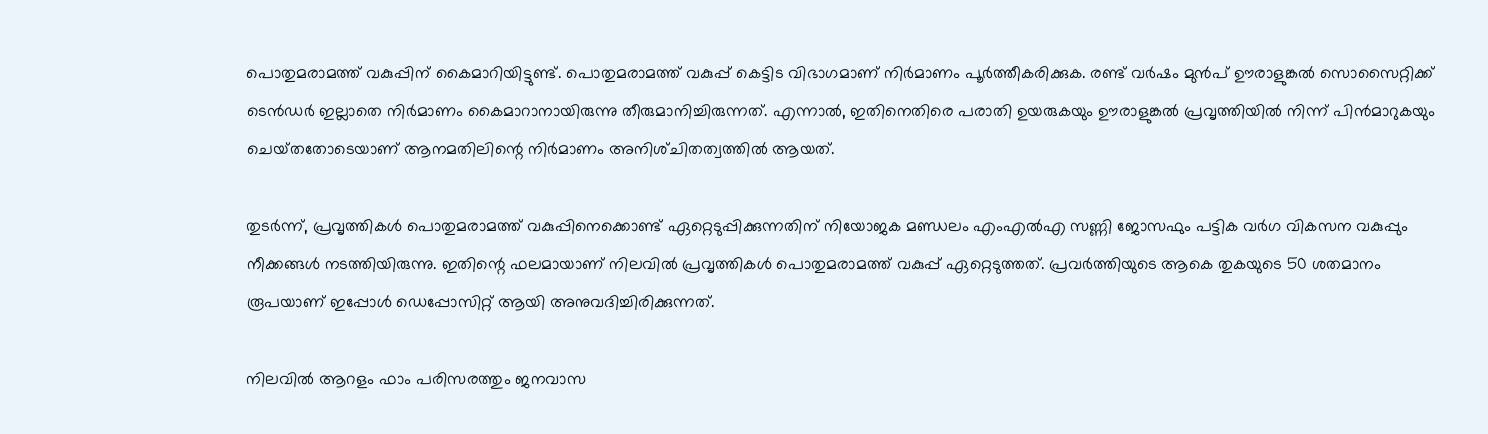പൊതുമരാമത്ത് വകുപ്പിന് കൈമാറിയിട്ടുണ്ട്. പൊതുമരാമത്ത് വകുപ്പ് കെട്ടിട വിഭാഗമാണ് നിർമാണം പൂർത്തീകരിക്കുക. രണ്ട് വർഷം മുൻപ് ഊരാളുങ്കൽ സൊസൈറ്റിക്ക് ടെൻഡർ ഇല്ലാതെ നിർമാണം കൈമാറാനായിരുന്നു തീരുമാനിച്ചിരുന്നത്. എന്നാൽ, ഇതിനെതിരെ പരാതി ഉയരുകയും ഊരാളുങ്കൽ പ്രവൃത്തിയിൽ നിന്ന് പിൻമാറുകയും ചെയ്‌തതോടെയാണ്‌ ആനമതിലിന്റെ നിർമാണം അനിശ്‌ചിതത്വത്തിൽ ആയത്.

തുടർന്ന്, പ്രവൃത്തികൾ പൊതുമരാമത്ത് വകുപ്പിനെക്കൊണ്ട് ഏറ്റെടുപ്പിക്കുന്നതിന് നിയോജക മണ്ഡലം എംഎൽഎ സണ്ണി ജോസഫും പട്ടിക വർഗ വികസന വകുപ്പും നീക്കങ്ങൾ നടത്തിയിരുന്നു. ഇതിന്റെ ഫലമായാണ് നിലവിൽ പ്രവൃത്തികൾ പൊതുമരാമത്ത് വകുപ്പ് ഏറ്റെടുത്തത്. പ്രവർത്തിയുടെ ആകെ തുകയുടെ 50 ശതമാനം രൂപയാണ് ഇപ്പോൾ ഡെപ്പോസിറ്റ് ആയി അനുവദിച്ചിരിക്കുന്നത്.

നിലവിൽ ആറളം ഫാം പരിസരത്തും ജനവാസ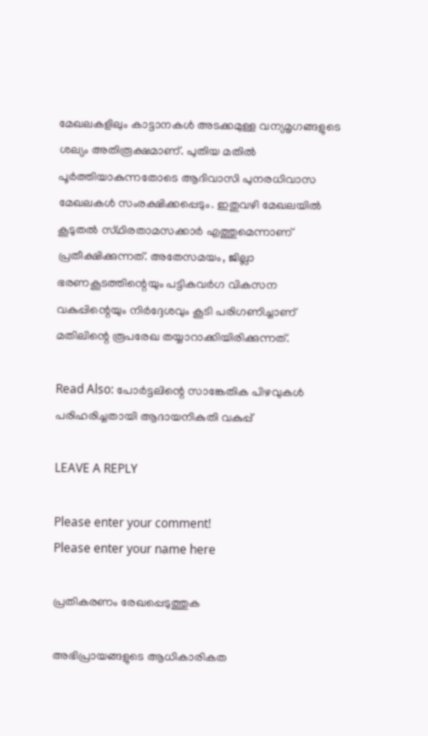മേഖലകളിലും കാട്ടാനകൾ അടക്കമുള്ള വന്യമൃഗങ്ങളുടെ ശല്യം അതിരൂക്ഷമാണ്. പുതിയ മതിൽ പൂർത്തിയാകുന്നതോടെ ആദിവാസി പുനരധിവാസ മേഖലകൾ സംരക്ഷിക്കപ്പെടും. ഇതുവഴി മേഖലയിൽ കൂടുതൽ സ്‌ഥിരതാമസക്കാർ എത്തുമെന്നാണ് പ്രതീക്ഷിക്കുന്നത്. അതേസമയം, ജില്ലാ ഭരണകൂടത്തിന്റെയും പട്ടികവർഗ വികസന വകുപ്പിന്റെയും നിർദ്ദേശവും കൂടി പരിഗണിച്ചാണ് മതിലിന്റെ രൂപരേഖ തയ്യാറാക്കിയിരിക്കുന്നത്.

Read Also: പോർട്ടലിന്റെ സാങ്കേതിക പിഴവുകൾ പരിഹരിച്ചതായി ആദായനികുതി വകുപ്പ്

LEAVE A REPLY

Please enter your comment!
Please enter your name here

പ്രതികരണം രേഖപ്പെടുത്തുക

അഭിപ്രായങ്ങളുടെ ആധികാരികത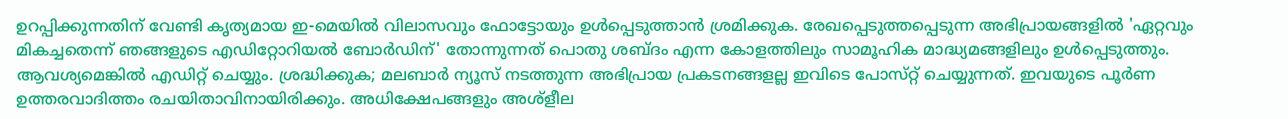ഉറപ്പിക്കുന്നതിന് വേണ്ടി കൃത്യമായ ഇ-മെയിൽ വിലാസവും ഫോട്ടോയും ഉൾപ്പെടുത്താൻ ശ്രമിക്കുക. രേഖപ്പെടുത്തപ്പെടുന്ന അഭിപ്രായങ്ങളിൽ 'ഏറ്റവും മികച്ചതെന്ന് ഞങ്ങളുടെ എഡിറ്റോറിയൽ ബോർഡിന്' തോന്നുന്നത് പൊതു ശബ്‌ദം എന്ന കോളത്തിലും സാമൂഹിക മാദ്ധ്യമങ്ങളിലും ഉൾപ്പെടുത്തും. ആവശ്യമെങ്കിൽ എഡിറ്റ് ചെയ്യും. ശ്രദ്ധിക്കുക; മലബാർ ന്യൂസ് നടത്തുന്ന അഭിപ്രായ പ്രകടനങ്ങളല്ല ഇവിടെ പോസ്‌റ്റ് ചെയ്യുന്നത്. ഇവയുടെ പൂർണ ഉത്തരവാദിത്തം രചയിതാവിനായിരിക്കും. അധിക്ഷേപങ്ങളും അശ്‌ളീല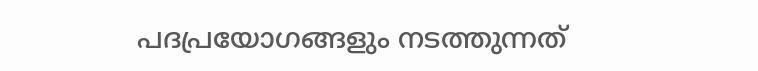പദപ്രയോഗങ്ങളും നടത്തുന്നത്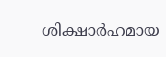ശിക്ഷാർഹമായ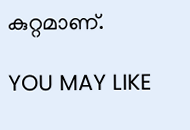കുറ്റമാണ്.

YOU MAY LIKE